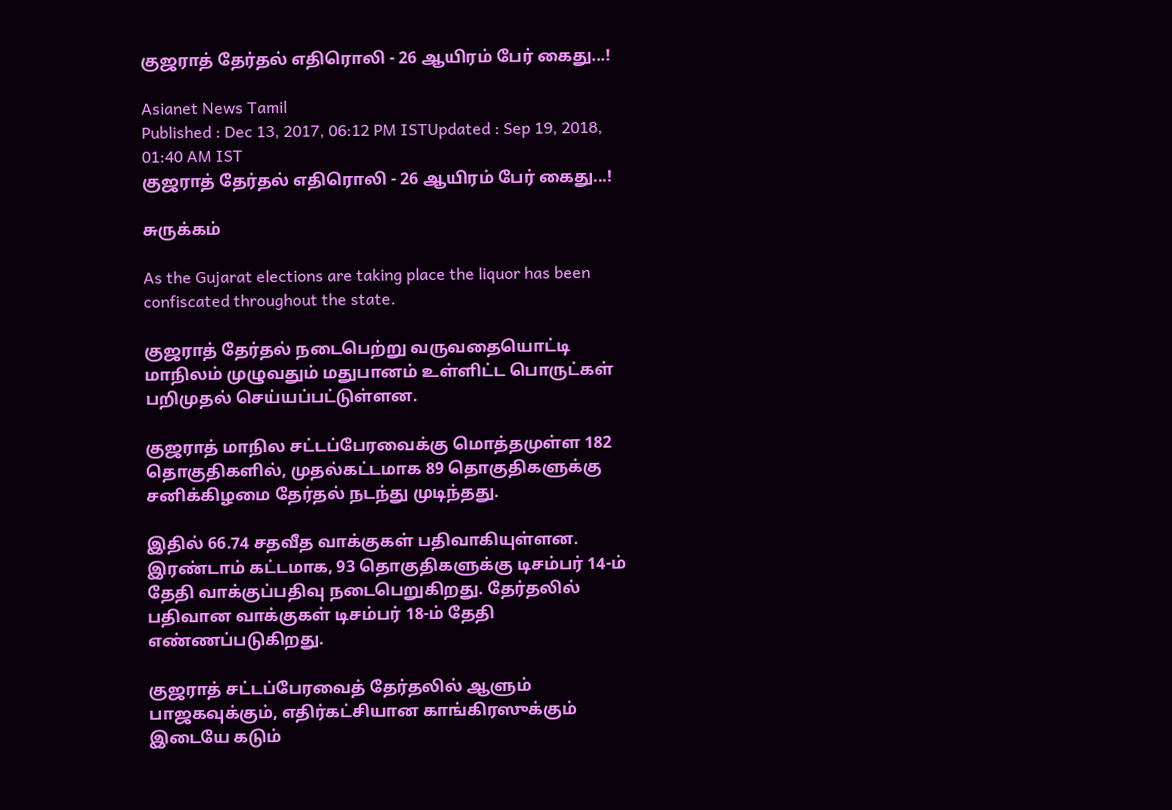குஜராத் தேர்தல் எதிரொலி - 26 ஆயிரம் பேர் கைது...!

Asianet News Tamil
Published : Dec 13, 2017, 06:12 PM ISTUpdated : Sep 19, 2018, 01:40 AM IST
குஜராத் தேர்தல் எதிரொலி - 26 ஆயிரம் பேர் கைது...!

சுருக்கம்

As the Gujarat elections are taking place the liquor has been confiscated throughout the state.

குஜராத் தேர்தல் நடைபெற்று வருவதையொட்டி மாநிலம் முழுவதும் மதுபானம் உள்ளிட்ட பொருட்கள் பறிமுதல் செய்யப்பட்டுள்ளன.

குஜராத் மாநில சட்டப்பேரவைக்கு மொத்தமுள்ள 182 தொகுதிகளில், முதல்கட்டமாக 89 தொகுதிகளுக்கு சனிக்கிழமை தேர்தல் நடந்து முடிந்தது.

இதில் 66.74 சதவீத வாக்குகள் பதிவாகியுள்ளன. இரண்டாம் கட்டமாக, 93 தொகுதிகளுக்கு டிசம்பர் 14-ம் தேதி வாக்குப்பதிவு நடைபெறுகிறது. தேர்தலில் பதிவான வாக்குகள் டிசம்பர் 18-ம் தேதி எண்ணப்படுகிறது.

குஜராத் சட்டப்பேரவைத் தேர்தலில் ஆளும் பாஜகவுக்கும், எதிர்கட்சியான காங்கிரஸுக்கும் இடையே கடும்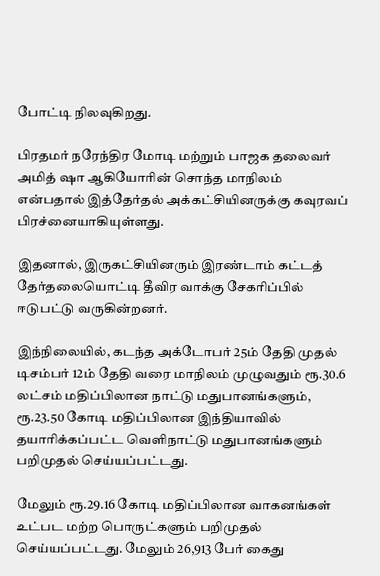போட்டி நிலவுகிறது.

பிரதமர் நரேந்திர மோடி மற்றும் பாஜக தலைவர் அமித் ஷா ஆகியோரின் சொந்த மாநிலம் என்பதால் இத்தேர்தல் அக்கட்சியினருக்கு கவுரவப் பிரச்னையாகியுள்ளது.

இதனால், இருகட்சியினரும் இரண்டாம் கட்டத் தேர்தலையொட்டி தீவிர வாக்கு சேகரிப்பில் ஈடுபட்டு வருகின்றனர்.

இந்நிலையில், கடந்த அக்டோபர் 25ம் தேதி முதல் டிசம்பர் 12ம் தேதி வரை மாநிலம் முழுவதும் ரூ.30.6 லட்சம் மதிப்பிலான நாட்டு மதுபானங்களும், ரூ.23.50 கோடி மதிப்பிலான இந்தியாவில் தயாரிக்கப்பட்ட வெளிநாட்டு மதுபானங்களும் பறிமுதல் செய்யப்பட்டது.

மேலும் ரூ.29.16 கோடி மதிப்பிலான வாகனங்கள் உட்பட மற்ற பொருட்களும் பறிமுதல் செய்யப்பட்டது. மேலும் 26,913 பேர் கைது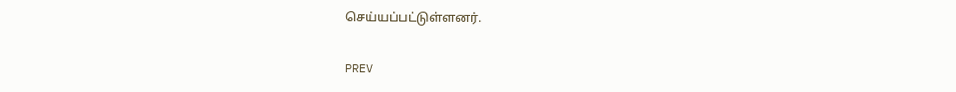செய்யப்பட்டுள்ளனர்.

PREV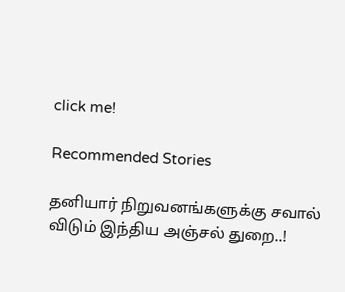click me!

Recommended Stories

தனியார் நிறுவனங்களுக்கு சவால் விடும் இந்திய அஞ்சல் துறை..!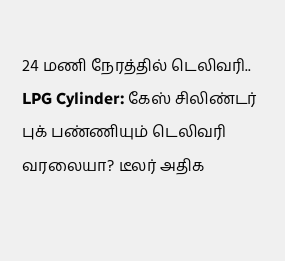24 மணி நேரத்தில் டெலிவரி..
LPG Cylinder: கேஸ் சிலிண்டர் புக் பண்ணியும் டெலிவரி வரலையா? டீலர் அதிக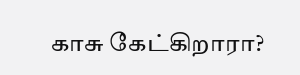காசு கேட்கிறாரா?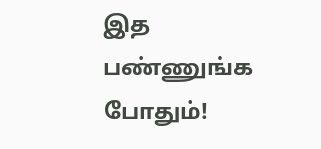இத பண்ணுங்க போதும்!